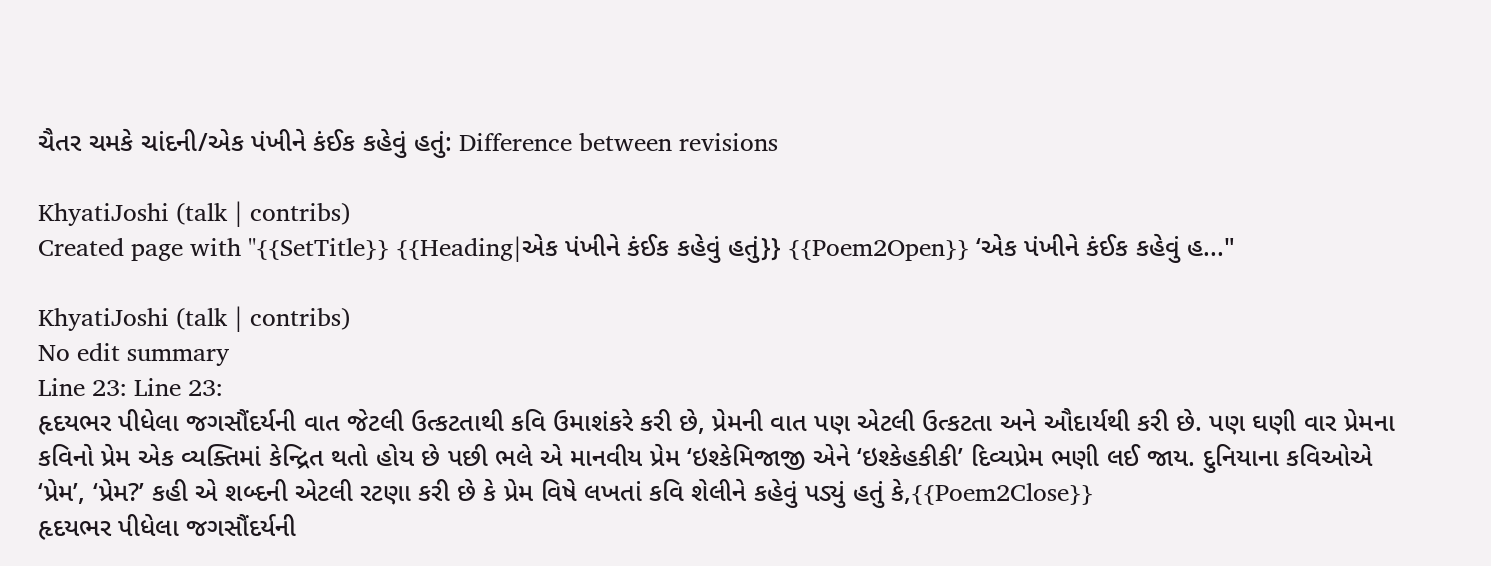ચૈતર ચમકે ચાંદની/એક પંખીને કંઈક કહેવું હતું: Difference between revisions

KhyatiJoshi (talk | contribs)
Created page with "{{SetTitle}} {{Heading|એક પંખીને કંઈક કહેવું હતું}} {{Poem2Open}} ‘એક પંખીને કંઈક કહેવું હ..."

KhyatiJoshi (talk | contribs)
No edit summary
Line 23: Line 23:
હૃદયભર પીધેલા જગસૌંદર્યની વાત જેટલી ઉત્કટતાથી કવિ ઉમાશંકરે કરી છે, પ્રેમની વાત પણ એટલી ઉત્કટતા અને ઔદાર્યથી કરી છે. પણ ઘણી વાર પ્રેમના કવિનો પ્રેમ એક વ્યક્તિમાં કેન્દ્રિત થતો હોય છે પછી ભલે એ માનવીય પ્રેમ ‘ઇશ્કેમિજાજી એને ‘ઇશ્કેહકીકી’ દિવ્યપ્રેમ ભણી લઈ જાય. દુનિયાના કવિઓએ ‘પ્રેમ’, ‘પ્રેમ?’ કહી એ શબ્દની એટલી રટણા કરી છે કે પ્રેમ વિષે લખતાં કવિ શેલીને કહેવું પડ્યું હતું કે,{{Poem2Close}}
હૃદયભર પીધેલા જગસૌંદર્યની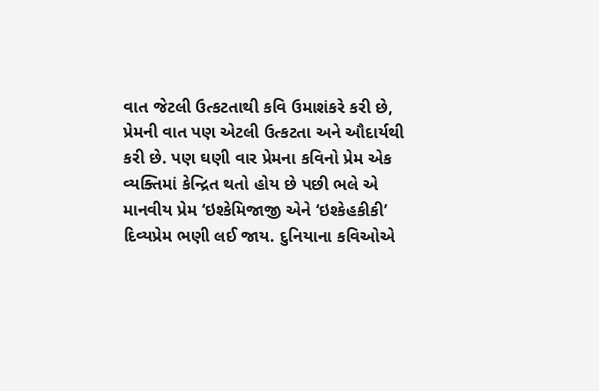વાત જેટલી ઉત્કટતાથી કવિ ઉમાશંકરે કરી છે, પ્રેમની વાત પણ એટલી ઉત્કટતા અને ઔદાર્યથી કરી છે. પણ ઘણી વાર પ્રેમના કવિનો પ્રેમ એક વ્યક્તિમાં કેન્દ્રિત થતો હોય છે પછી ભલે એ માનવીય પ્રેમ ‘ઇશ્કેમિજાજી એને ‘ઇશ્કેહકીકી’ દિવ્યપ્રેમ ભણી લઈ જાય. દુનિયાના કવિઓએ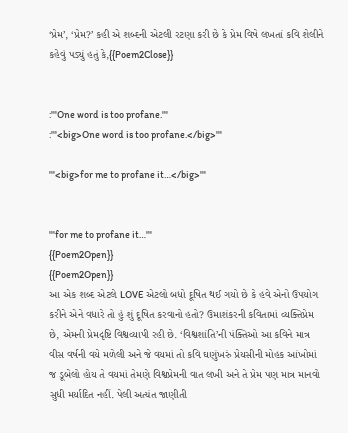‘પ્રેમ’, ‘પ્રેમ?’ કહી એ શબ્દની એટલી રટણા કરી છે કે પ્રેમ વિષે લખતાં કવિ શેલીને કહેવું પડ્યું હતું કે,{{Poem2Close}}


:'''One word is too profane.'''
:'''<big>One word is too profane.</big>'''

'''<big>for me to profane it…</big>'''


'''for me to profane it…'''
{{Poem2Open}}
{{Poem2Open}}
આ એક શબ્દ એટલે LOVE એટલો બધો દૂષિત થઈ ગયો છે કે હવે એનો ઉપયોગ કરીને એને વધારે તો હું શું દૂષિત કરવાનો હતો? ઉમાશંકરની કવિતામાં વ્યક્તિપ્રેમ છે, એમની પ્રેમદૃષ્ટિ વિશ્વવ્યાપી રહી છે. ‘વિશ્વશાંતિ’ની પંક્તિઓ આ કવિને માત્ર વીસ વર્ષની વયે મળેલી અને જે વયમાં તો કવિ ઘણુંખરું પ્રેયસીની મોહક આંખોમાં જ ડૂબેલો હોય તે વયમાં તેમણે વિશ્વપ્રેમની વાત લખી અને તે પ્રેમ પણ માત્ર માનવો સુધી મર્યાદિત નહીં. પેલી અત્યંત જાણીતી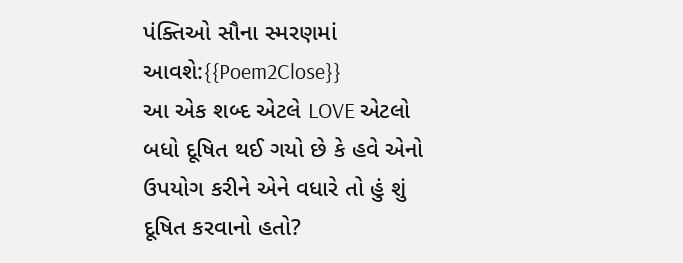પંક્તિઓ સૌના સ્મરણમાં આવશે:{{Poem2Close}}
આ એક શબ્દ એટલે LOVE એટલો બધો દૂષિત થઈ ગયો છે કે હવે એનો ઉપયોગ કરીને એને વધારે તો હું શું દૂષિત કરવાનો હતો?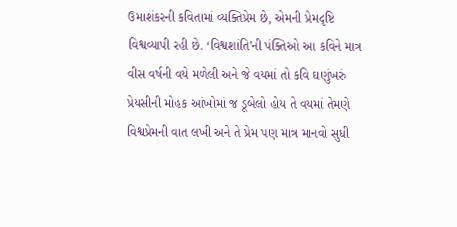ઉમાશંકરની કવિતામાં વ્યક્તિપ્રેમ છે, એમની પ્રેમદૃષ્ટિ વિશ્વવ્યાપી રહી છે. ‘વિશ્વશાંતિ’ની પંક્તિઓ આ કવિને માત્ર વીસ વર્ષની વયે મળેલી અને જે વયમાં તો કવિ ઘણુંખરું પ્રેયસીની મોહક આંખોમાં જ ડૂબેલો હોય તે વયમાં તેમણે વિશ્વપ્રેમની વાત લખી અને તે પ્રેમ પણ માત્ર માનવો સુધી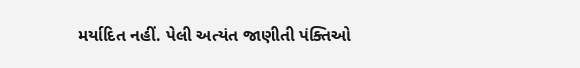મર્યાદિત નહીં. પેલી અત્યંત જાણીતી પંક્તિઓ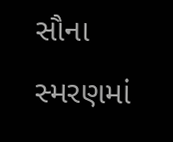સૌના સ્મરણમાં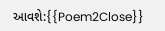આવશે:{{Poem2Close}}